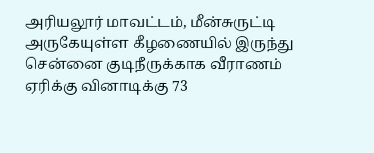அரியலூர் மாவட்டம், மீன்சுருட்டி அருகேயுள்ள கீழணையில் இருந்து சென்னை குடிநீருக்காக வீராணம் ஏரிக்கு வினாடிக்கு 73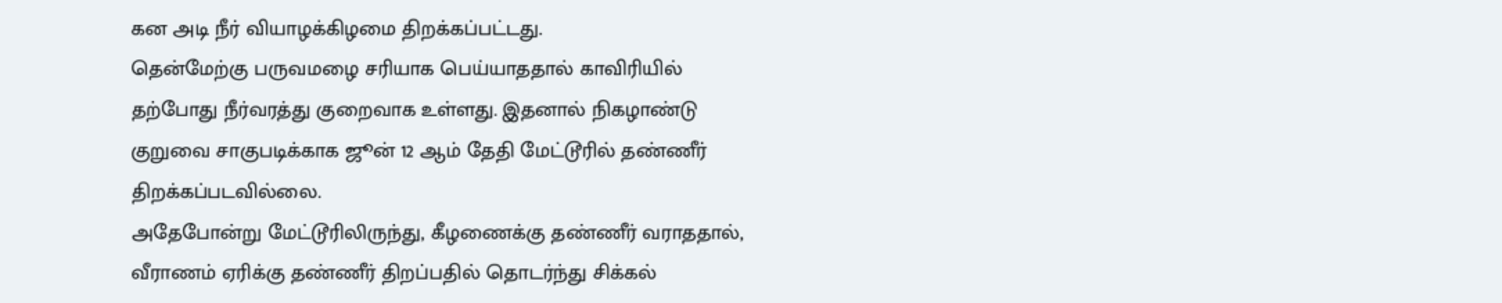கன அடி நீர் வியாழக்கிழமை திறக்கப்பட்டது.
தென்மேற்கு பருவமழை சரியாக பெய்யாததால் காவிரியில் தற்போது நீர்வரத்து குறைவாக உள்ளது. இதனால் நிகழாண்டு குறுவை சாகுபடிக்காக ஜூன் 12 ஆம் தேதி மேட்டூரில் தண்ணீர் திறக்கப்படவில்லை.
அதேபோன்று மேட்டூரிலிருந்து, கீழணைக்கு தண்ணீர் வராததால், வீராணம் ஏரிக்கு தண்ணீர் திறப்பதில் தொடர்ந்து சிக்கல்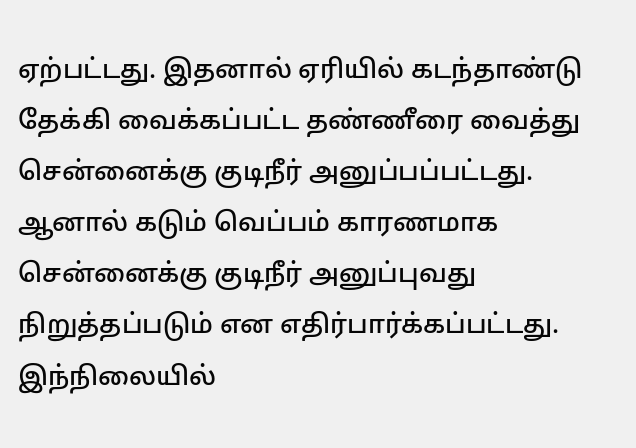ஏற்பட்டது. இதனால் ஏரியில் கடந்தாண்டு தேக்கி வைக்கப்பட்ட தண்ணீரை வைத்து சென்னைக்கு குடிநீர் அனுப்பப்பட்டது.
ஆனால் கடும் வெப்பம் காரணமாக சென்னைக்கு குடிநீர் அனுப்புவது நிறுத்தப்படும் என எதிர்பார்க்கப்பட்டது.
இந்நிலையில்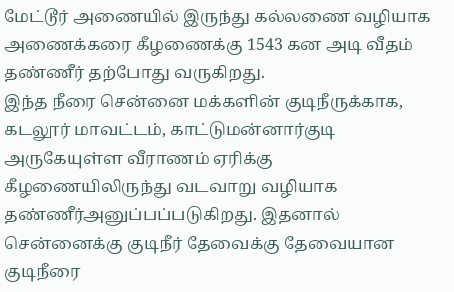மேட்டூர் அணையில் இருந்து கல்லணை வழியாக அணைக்கரை கீழணைக்கு 1543 கன அடி வீதம் தண்ணீர் தற்போது வருகிறது.
இந்த நீரை சென்னை மக்களின் குடிநீருக்காக, கடலூர் மாவட்டம், காட்டுமன்னார்குடி அருகேயுள்ள வீராணம் ஏரிக்கு கீழணையிலிருந்து வடவாறு வழியாக தண்ணீர்அனுப்பப்படுகிறது. இதனால் சென்னைக்கு குடிநீர் தேவைக்கு தேவையான குடிநீரை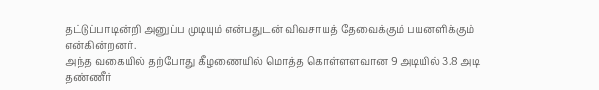தட்டுப்பாடின்றி அனுப்ப முடியும் என்பதுடன் விவசாயத் தேவைக்கும் பயனளிக்கும் என்கின்றனர்.
அந்த வகையில் தற்போது கீழணையில் மொத்த கொள்ளளவான 9 அடியில் 3.8 அடி தண்ணீர்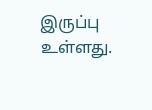இருப்பு உள்ளது.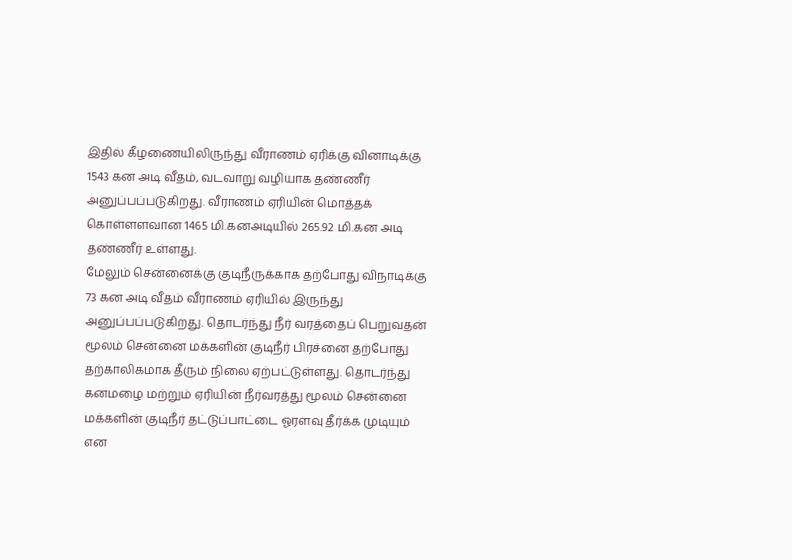இதில் கீழணையிலிருந்து வீராணம் ஏரிக்கு வினாடிக்கு 1543 கன அடி வீதம், வடவாறு வழியாக தண்ணீர் அனுப்பப்படுகிறது. வீராணம் ஏரியின் மொத்தக் கொள்ளளவான 1465 மி.கனஅடியில் 265.92 மி.கன அடி தண்ணீர் உள்ளது.
மேலும் சென்னைக்கு குடிநீருக்காக தற்போது விநாடிக்கு 73 கன அடி வீதம் வீராணம் ஏரியில் இருந்து அனுப்பப்படுகிறது. தொடர்ந்து நீர் வரத்தைப் பெறுவதன் மூலம் சென்னை மக்களின் குடிநீர் பிரச்னை தற்போது தற்காலிகமாக தீரும் நிலை ஏற்பட்டுள்ளது. தொடர்ந்து கனமழை மற்றும் ஏரியின் நீர்வரத்து மூலம் சென்னை மக்களின் குடிநீர் தட்டுப்பாட்டை ஓரளவு தீர்க்க முடியும் என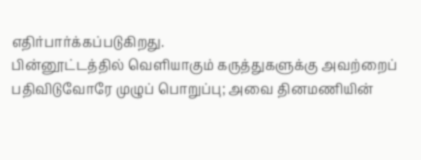எதிர்பார்க்கப்படுகிறது.
பின்னூட்டத்தில் வெளியாகும் கருத்துகளுக்கு அவற்றைப் பதிவிடுவோரே முழுப் பொறுப்பு; அவை தினமணியின்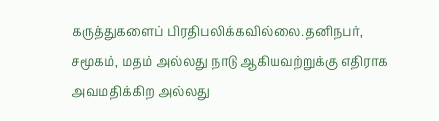கருத்துகளைப் பிரதிபலிக்கவில்லை.தனிநபர், சமூகம், மதம் அல்லது நாடு ஆகியவற்றுக்கு எதிராக அவமதிக்கிற அல்லது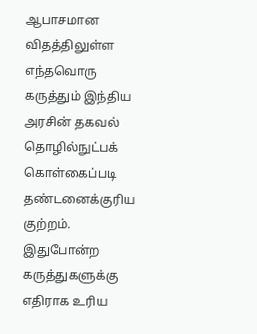ஆபாசமான விதத்திலுள்ள எந்தவொரு கருத்தும் இந்திய அரசின் தகவல் தொழில்நுட்பக் கொள்கைப்படி தண்டனைக்குரிய குற்றம். இதுபோன்ற கருத்துகளுக்கு எதிராக உரிய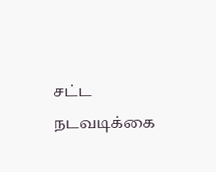சட்ட நடவடிக்கை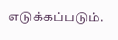எடுக்கப்படும்.